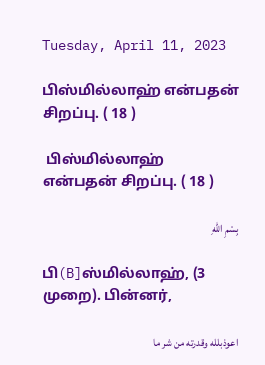Tuesday, April 11, 2023

பிஸ்மில்லாஹ் என்பதன் சிறப்பு. ( 18 )

 பிஸ்மில்லாஹ் என்பதன் சிறப்பு. ( 18 )

بِسْمِ اللهِ

பி(B]ஸ்மில்லாஹ், (3 முறை). பின்னர்,

اعوذبلله وقدرته من شر ما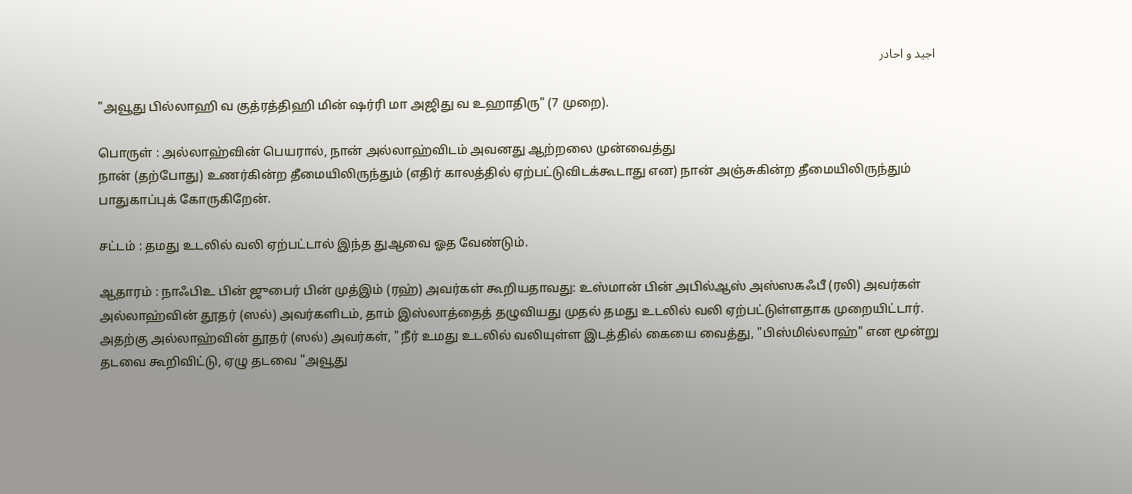اجيد و احادر

"அவூது பில்லாஹி வ குத்ரத்திஹி மின் ஷர்ரி மா அஜிது வ உஹாதிரு" (7 முறை).

பொருள் : அல்லாஹ்வின் பெயரால், நான் அல்லாஹ்விடம் அவனது ஆற்றலை முன்வைத்து
நான் (தற்போது) உணர்கின்ற தீமையிலிருந்தும் (எதிர் காலத்தில் ஏற்பட்டுவிடக்கூடாது என) நான் அஞ்சுகின்ற தீமையிலிருந்தும் பாதுகாப்புக் கோருகிறேன்.

சட்டம் : தமது உடலில் வலி ஏற்பட்டால் இந்த துஆவை ஓத வேண்டும்.

ஆதாரம் : நாஃபிஉ பின் ஜுபைர் பின் முத்இம் (ரஹ்) அவர்கள் கூறியதாவது: உஸ்மான் பின் அபில்ஆஸ் அஸ்ஸகஃபீ (ரலி) அவர்கள் அல்லாஹ்வின் தூதர் (ஸல்) அவர்களிடம், தாம் இஸ்லாத்தைத் தழுவியது முதல் தமது உடலில் வலி ஏற்பட்டுள்ளதாக முறையிட்டார். அதற்கு அல்லாஹ்வின் தூதர் (ஸல்) அவர்கள், "நீர் உமது உடலில் வலியுள்ள இடத்தில் கையை வைத்து, "பிஸ்மில்லாஹ்" என மூன்று தடவை கூறிவிட்டு, ஏழு தடவை "அவூது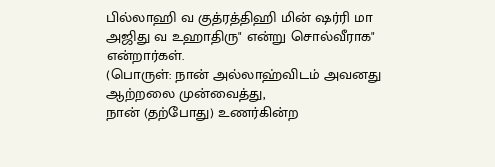பில்லாஹி வ குத்ரத்திஹி மின் ஷர்ரி மா அஜிது வ உஹாதிரு" என்று சொல்வீராக" என்றார்கள்.
(பொருள்: நான் அல்லாஹ்விடம் அவனது ஆற்றலை முன்வைத்து,
நான் (தற்போது) உணர்கின்ற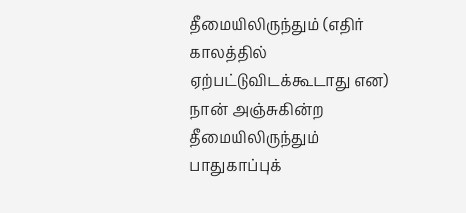தீமையிலிருந்தும் (எதிர் காலத்தில் ஏற்பட்டுவிடக்கூடாது என) நான் அஞ்சுகின்ற தீமையிலிருந்தும் பாதுகாப்புக்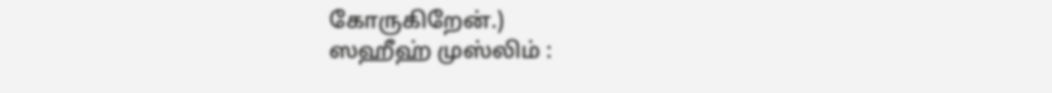கோருகிறேன்.)
ஸஹீஹ் முஸ்லிம் :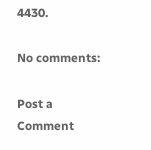4430.

No comments:

Post a Comment